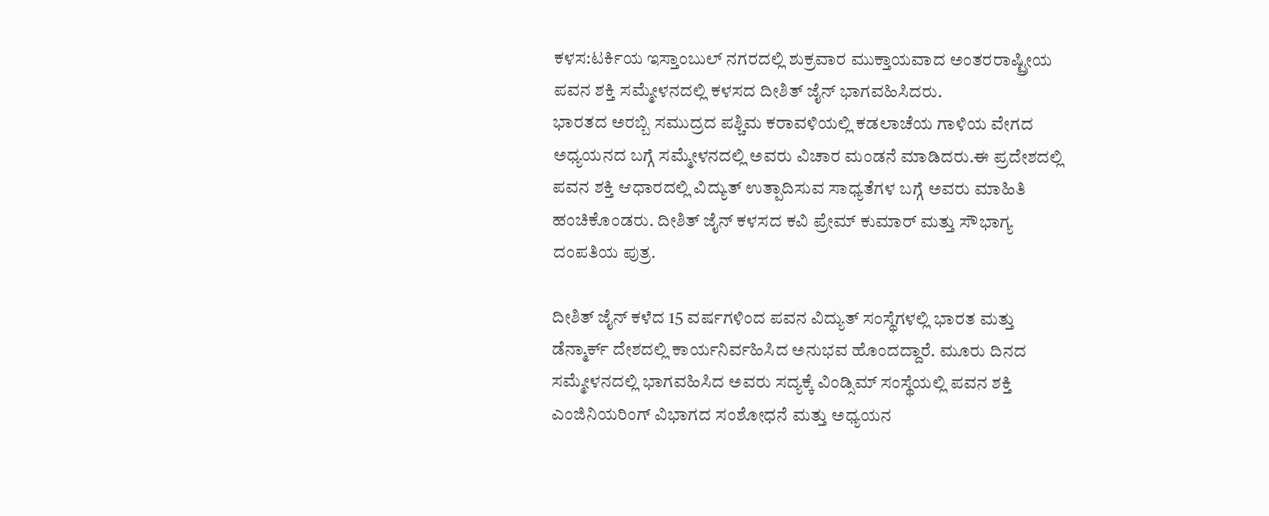ಕಳಸ:ಟರ್ಕಿಯ ಇಸ್ತಾಂಬುಲ್ ನಗರದಲ್ಲಿ ಶುಕ್ರವಾರ ಮುಕ್ತಾಯವಾದ ಅಂತರರಾಷ್ಟ್ರೀಯ ಪವನ ಶಕ್ತಿ ಸಮ್ಮೇಳನದಲ್ಲಿ ಕಳಸದ ದೀಶಿತ್ ಜೈನ್ ಭಾಗವಹಿಸಿದರು.
ಭಾರತದ ಅರಬ್ಬಿ ಸಮುದ್ರದ ಪಶ್ಚಿಮ ಕರಾವಳಿಯಲ್ಲಿ ಕಡಲಾಚೆಯ ಗಾಳಿಯ ವೇಗದ ಅಧ್ಯಯನದ ಬಗ್ಗೆ ಸಮ್ಮೇಳನದಲ್ಲಿ ಅವರು ವಿಚಾರ ಮಂಡನೆ ಮಾಡಿದರು.ಈ ಪ್ರದೇಶದಲ್ಲಿ ಪವನ ಶಕ್ತಿ ಆಧಾರದಲ್ಲಿ ವಿದ್ಯುತ್ ಉತ್ಪಾದಿಸುವ ಸಾಧ್ಯತೆಗಳ ಬಗ್ಗೆ ಅವರು ಮಾಹಿತಿ ಹಂಚಿಕೊಂಡರು. ದೀಶಿತ್ ಜೈನ್ ಕಳಸದ ಕವಿ ಪ್ರೇಮ್ ಕುಮಾರ್ ಮತ್ತು ಸೌಭಾಗ್ಯ ದಂಪತಿಯ ಪುತ್ರ.

ದೀಶಿತ್ ಜೈನ್ ಕಳೆದ 15 ವರ್ಷಗಳಿಂದ ಪವನ ವಿದ್ಯುತ್ ಸಂಸ್ಥೆಗಳಲ್ಲಿ ಭಾರತ ಮತ್ತು ಡೆನ್ಮಾರ್ಕ್ ದೇಶದಲ್ಲಿ ಕಾರ್ಯನಿರ್ವಹಿಸಿದ ಅನುಭವ ಹೊಂದದ್ದಾರೆ. ಮೂರು ದಿನದ ಸಮ್ಮೇಳನದಲ್ಲಿ ಭಾಗವಹಿಸಿದ ಅವರು ಸದ್ಯಕ್ಕೆ ವಿಂಡ್ಸಿಮ್ ಸಂಸ್ಥೆಯಲ್ಲಿ ಪವನ ಶಕ್ತಿ ಎಂಜಿನಿಯರಿಂಗ್ ವಿಭಾಗದ ಸಂಶೋಧನೆ ಮತ್ತು ಅಧ್ಯಯನ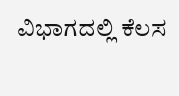ವಿಭಾಗದಲ್ಲಿ ಕೆಲಸ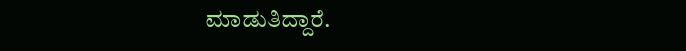ಮಾಡುತಿದ್ದಾರೆ.